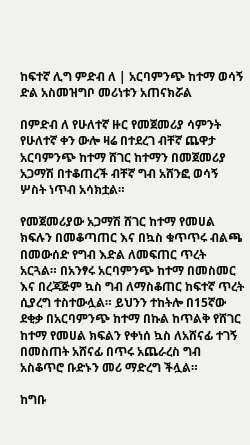ከፍተኛ ሊግ ምድብ ለ | አርባምንጭ ከተማ ወሳኝ ድል አስመዝግቦ መሪነቱን አጠናክሯል

በምድብ ለ የሁለተኛ ዙር የመጀመሪያ ሳምንት የሁለተኛ ቀን ውሎ ዛሬ በተደረገ ብቸኛ ጨዋታ አርባምንጭ ከተማ ሸገር ከተማን በመጀመሪያ አጋማሽ በተቆጠረች ብቸኛ ግብ አሸንፎ ወሳኝ ሦስት ነጥብ አሳክቷል።

የመጀመሪያው አጋማሽ ሸገር ከተማ የመሀል ክፍሉን በመቆጣጠር እና በኳስ ቁጥጥሩ ብልጫ በመውሰድ የግብ እድል ለመፍጠር ጥረት አርጓል። በአንፃሩ አርባምንጭ ከተማ በመስመር እና በረጃጅም ኳስ ግብ ለማስቆጠር ከፍተኛ ጥረት ሲያረግ ተስተውሏል። ይህንን ተከትሎ በ15ኛው ደቂቃ በአርባምንጭ ከተማ በኩል ከጥልቅ የሸገር ከተማ የመሀል ክፍልን የቀነሰ ኳስ ለአሸናፊ ተገኝ በመስጠት አሸናፊ በጥሩ አጨራረስ ግብ አስቆጥሮ ቡድኑን መሪ ማድረግ ችሏል።

ከግቡ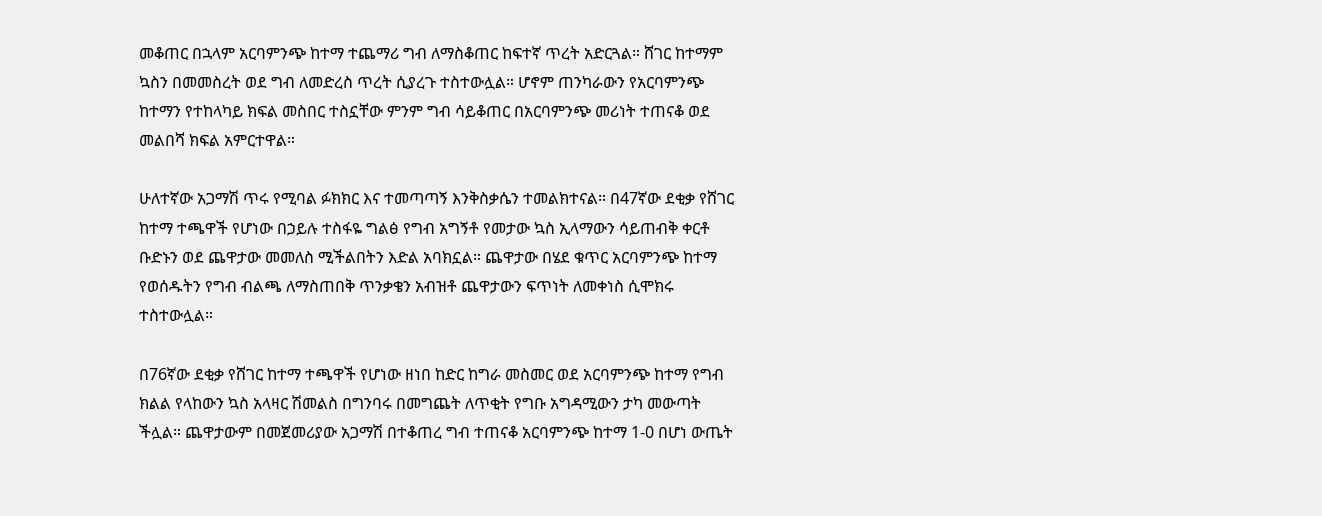መቆጠር በኋላም አርባምንጭ ከተማ ተጨማሪ ግብ ለማስቆጠር ከፍተኛ ጥረት አድርጓል። ሸገር ከተማም ኳስን በመመስረት ወደ ግብ ለመድረስ ጥረት ሲያረጉ ተስተውሏል። ሆኖም ጠንካራውን የአርባምንጭ ከተማን የተከላካይ ክፍል መስበር ተስኗቸው ምንም ግብ ሳይቆጠር በአርባምንጭ መሪነት ተጠናቆ ወደ መልበሻ ክፍል አምርተዋል።

ሁለተኛው አጋማሽ ጥሩ የሚባል ፉክክር እና ተመጣጣኝ እንቅስቃሴን ተመልክተናል። በ47ኛው ደቂቃ የሸገር ከተማ ተጫዋች የሆነው በኃይሉ ተስፋዬ ግልፅ የግብ አግኝቶ የመታው ኳስ ኢላማውን ሳይጠብቅ ቀርቶ ቡድኑን ወደ ጨዋታው መመለስ ሚችልበትን እድል አባክኗል። ጨዋታው በሄደ ቁጥር አርባምንጭ ከተማ የወሰዱትን የግብ ብልጫ ለማስጠበቅ ጥንቃቄን አብዝቶ ጨዋታውን ፍጥነት ለመቀነስ ሲሞክሩ ተስተውሏል።

በ76ኛው ደቂቃ የሸገር ከተማ ተጫዋች የሆነው ዘነበ ከድር ከግራ መስመር ወደ አርባምንጭ ከተማ የግብ ክልል የላከውን ኳስ አላዛር ሽመልስ በግንባሩ በመግጨት ለጥቂት የግቡ አግዳሚውን ታካ መውጣት ችሏል። ጨዋታውም በመጀመሪያው አጋማሽ በተቆጠረ ግብ ተጠናቆ አርባምንጭ ከተማ 1-0 በሆነ ውጤት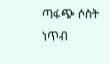ጣፋጭ ሶስት ነጥብ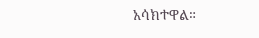አሳክተዋል።